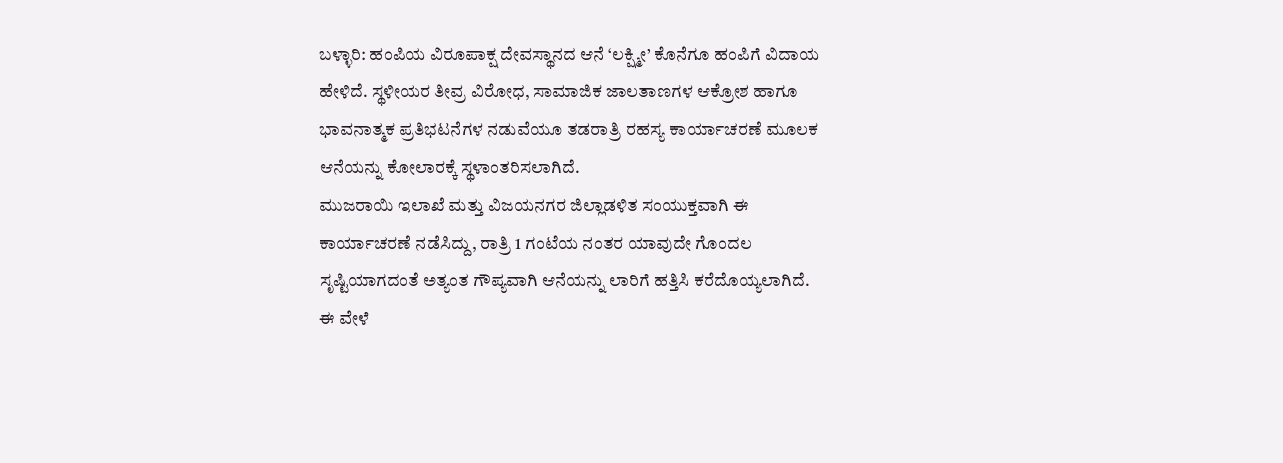ಬಳ್ಳಾರಿ: ಹಂಪಿಯ ವಿರೂಪಾಕ್ಷ ದೇವಸ್ಥಾನದ ಆನೆ ‘ಲಕ್ಷ್ಮೀ’ ಕೊನೆಗೂ ಹಂಪಿಗೆ ವಿದಾಯ ಹೇಳಿದೆ. ಸ್ಥಳೀಯರ ತೀವ್ರ ವಿರೋಧ, ಸಾಮಾಜಿಕ ಜಾಲತಾಣಗಳ ಆಕ್ರೋಶ ಹಾಗೂ ಭಾವನಾತ್ಮಕ ಪ್ರತಿಭಟನೆಗಳ ನಡುವೆಯೂ ತಡರಾತ್ರಿ ರಹಸ್ಯ ಕಾರ್ಯಾಚರಣೆ ಮೂಲಕ ಆನೆಯನ್ನು ಕೋಲಾರಕ್ಕೆ ಸ್ಥಳಾಂತರಿಸಲಾಗಿದೆ.
ಮುಜರಾಯಿ ಇಲಾಖೆ ಮತ್ತು ವಿಜಯನಗರ ಜಿಲ್ಲಾಡಳಿತ ಸಂಯುಕ್ತವಾಗಿ ಈ ಕಾರ್ಯಾಚರಣೆ ನಡೆಸಿದ್ದು, ರಾತ್ರಿ 1 ಗಂಟೆಯ ನಂತರ ಯಾವುದೇ ಗೊಂದಲ ಸೃಷ್ಟಿಯಾಗದಂತೆ ಅತ್ಯಂತ ಗೌಪ್ಯವಾಗಿ ಆನೆಯನ್ನು ಲಾರಿಗೆ ಹತ್ತಿಸಿ ಕರೆದೊಯ್ಯಲಾಗಿದೆ.
ಈ ವೇಳೆ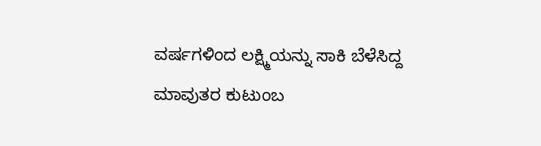ವರ್ಷಗಳಿಂದ ಲಕ್ಷ್ಮಿಯನ್ನು ಸಾಕಿ ಬೆಳೆಸಿದ್ದ ಮಾವುತರ ಕುಟುಂಬ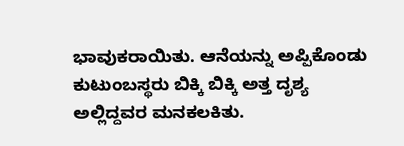ಭಾವುಕರಾಯಿತು. ಆನೆಯನ್ನು ಅಪ್ಪಿಕೊಂಡು ಕುಟುಂಬಸ್ಥರು ಬಿಕ್ಕಿ ಬಿಕ್ಕಿ ಅತ್ತ ದೃಶ್ಯ ಅಲ್ಲಿದ್ದವರ ಮನಕಲಕಿತು.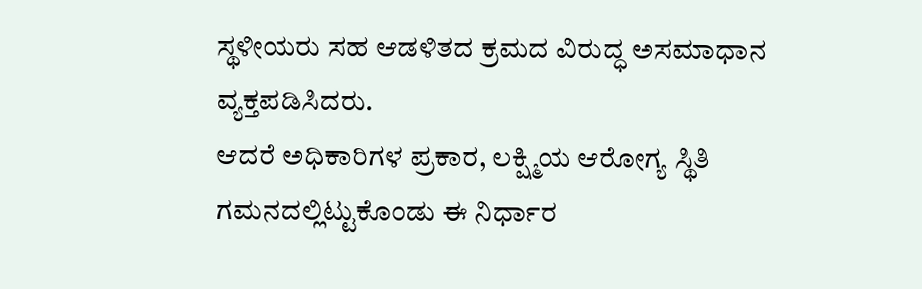ಸ್ಥಳೀಯರು ಸಹ ಆಡಳಿತದ ಕ್ರಮದ ವಿರುದ್ಧ ಅಸಮಾಧಾನ ವ್ಯಕ್ತಪಡಿಸಿದರು.
ಆದರೆ ಅಧಿಕಾರಿಗಳ ಪ್ರಕಾರ, ಲಕ್ಷ್ಮಿಯ ಆರೋಗ್ಯ ಸ್ಥಿತಿ ಗಮನದಲ್ಲಿಟ್ಟುಕೊಂಡು ಈ ನಿರ್ಧಾರ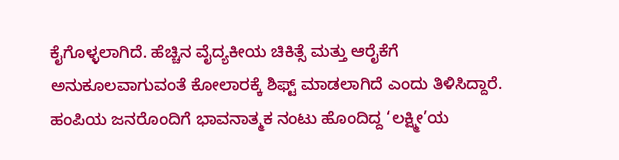ಕೈಗೊಳ್ಳಲಾಗಿದೆ. ಹೆಚ್ಚಿನ ವೈದ್ಯಕೀಯ ಚಿಕಿತ್ಸೆ ಮತ್ತು ಆರೈಕೆಗೆ ಅನುಕೂಲವಾಗುವಂತೆ ಕೋಲಾರಕ್ಕೆ ಶಿಫ್ಟ್ ಮಾಡಲಾಗಿದೆ ಎಂದು ತಿಳಿಸಿದ್ದಾರೆ.
ಹಂಪಿಯ ಜನರೊಂದಿಗೆ ಭಾವನಾತ್ಮಕ ನಂಟು ಹೊಂದಿದ್ದ ‘ಲಕ್ಷ್ಮೀ’ಯ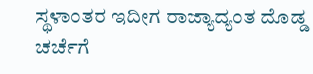ಸ್ಥಳಾಂತರ ಇದೀಗ ರಾಜ್ಯಾದ್ಯಂತ ದೊಡ್ಡ ಚರ್ಚೆಗೆ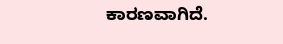ಕಾರಣವಾಗಿದೆ.